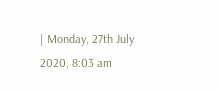| Monday, 27th July 2020, 8:03 am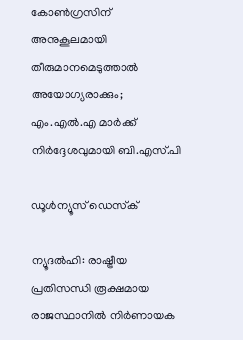കോണ്‍ഗ്രസിന് അനുകൂലമായി തീരുമാനമെടുത്താല്‍ അയോഗ്യരാക്കും; എം.എല്‍.എ മാര്‍ക്ക് നിര്‍ദ്ദേശവുമായി ബി.എസ്.പി

ഡൂള്‍ന്യൂസ് ഡെസ്‌ക്

ന്യൂദല്‍ഹി: രാഷ്ട്രീയ പ്രതിസന്ധി രൂക്ഷമായ രാജസ്ഥാനില്‍ നിര്‍ണായക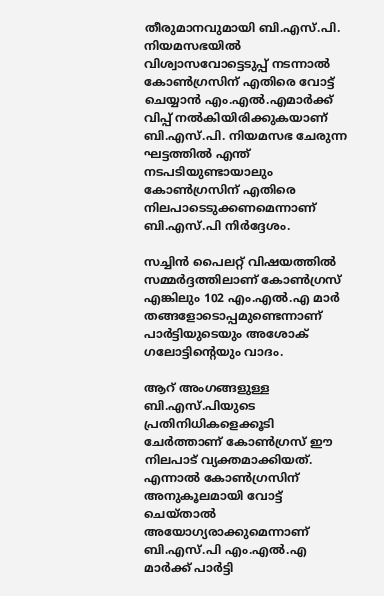തീരുമാനവുമായി ബി.എസ്.പി. നിയമസഭയില്‍ വിശ്വാസവോട്ടെടുപ്പ് നടന്നാല്‍ കോണ്‍ഗ്രസിന് എതിരെ വോട്ട് ചെയ്യാന്‍ എം.എല്‍.എമാര്‍ക്ക് വിപ്പ് നല്‍കിയിരിക്കുകയാണ് ബി.എസ്.പി. നിയമസഭ ചേരുന്ന ഘട്ടത്തില്‍ എന്ത് നടപടിയുണ്ടായാലും കോണ്‍ഗ്രസിന് എതിരെ നിലപാടെടുക്കണമെന്നാണ് ബി.എസ്.പി നിര്‍ദ്ദേശം.

സച്ചിന്‍ പൈലറ്റ് വിഷയത്തില്‍ സമ്മര്‍ദ്ദത്തിലാണ് കോണ്‍ഗ്രസ് എങ്കിലും 102 എം.എല്‍.എ മാര്‍ തങ്ങളോടൊപ്പമുണ്ടെന്നാണ് പാര്‍ട്ടിയുടെയും അശോക് ഗലോട്ടിന്റെയും വാദം.

ആറ് അംഗങ്ങളുള്ള ബി.എസ്.പിയുടെ പ്രതിനിധികളെക്കൂടി ചേര്‍ത്താണ് കോണ്‍ഗ്രസ് ഈ നിലപാട് വ്യക്തമാക്കിയത്. എന്നാല്‍ കോണ്‍ഗ്രസിന് അനുകൂലമായി വോട്ട് ചെയ്താല്‍ അയോഗ്യരാക്കുമെന്നാണ് ബി.എസ്.പി എം.എല്‍.എ മാര്‍ക്ക് പാര്‍ട്ടി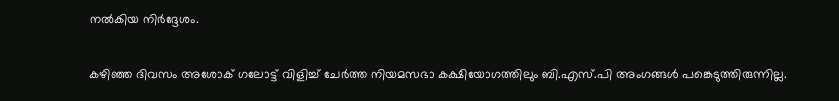നല്‍കിയ നിര്‍ദ്ദേശം.

കഴിഞ്ഞ ദിവസം അശോക് ഗലോട്ട് വിളിച്ച് ചേര്‍ത്ത നിയമസഭാ കക്ഷിയോഗത്തിലും ബി.എസ്.പി അംഗങ്ങള്‍ പങ്കെടുത്തിരുന്നില്ല.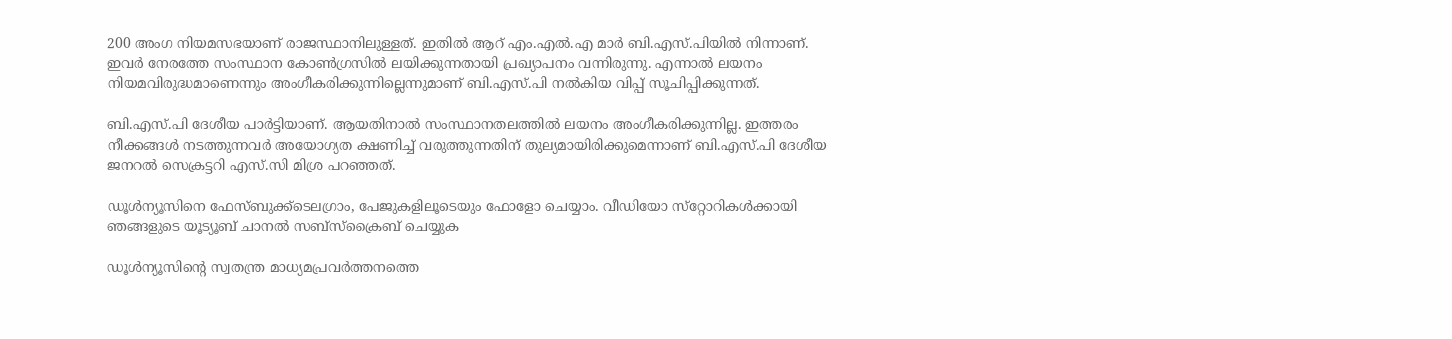200 അംഗ നിയമസഭയാണ് രാജസ്ഥാനിലുള്ളത്. ഇതില്‍ ആറ് എം.എല്‍.എ മാര്‍ ബി.എസ്.പിയില്‍ നിന്നാണ്. ഇവര്‍ നേരത്തേ സംസ്ഥാന കോണ്‍ഗ്രസില്‍ ലയിക്കുന്നതായി പ്രഖ്യാപനം വന്നിരുന്നു. എന്നാല്‍ ലയനം നിയമവിരുദ്ധമാണെന്നും അംഗീകരിക്കുന്നില്ലെന്നുമാണ് ബി.എസ്.പി നല്‍കിയ വിപ്പ് സൂചിപ്പിക്കുന്നത്.

ബി.എസ്.പി ദേശീയ പാര്‍ട്ടിയാണ്. ആയതിനാല്‍ സംസ്ഥാനതലത്തില്‍ ലയനം അംഗീകരിക്കുന്നില്ല. ഇത്തരം നീക്കങ്ങള്‍ നടത്തുന്നവര്‍ അയോഗ്യത ക്ഷണിച്ച് വരുത്തുന്നതിന് തുല്യമായിരിക്കുമെന്നാണ് ബി.എസ്.പി ദേശീയ ജനറല്‍ സെക്രട്ടറി എസ്.സി മിശ്ര പറഞ്ഞത്.

ഡൂള്‍ന്യൂസിനെ ഫേസ്ബുക്ക്ടെലഗ്രാം, പേജുകളിലൂടെയും ഫോളോ ചെയ്യാം. വീഡിയോ സ്‌റ്റോറികള്‍ക്കായി ഞങ്ങളുടെ യൂട്യൂബ് ചാനല്‍ സബ്‌സ്‌ക്രൈബ് ചെയ്യുക

ഡൂള്‍ന്യൂസിന്റെ സ്വതന്ത്ര മാധ്യമപ്രവര്‍ത്തനത്തെ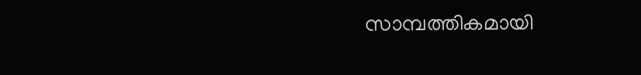സാമ്പത്തികമായി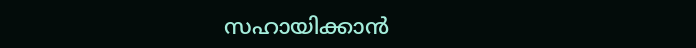സഹായിക്കാന്‍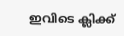ഇവിടെ ക്ലിക്ക്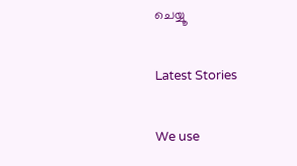ചെയ്യൂ

Latest Stories

We use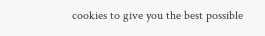cookies to give you the best possible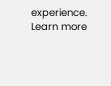experience. Learn more